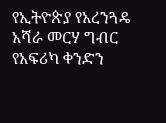የኢትዮጵያ የአረንጓዴ አሻራ መርሃ ግብር የአፍሪካ ቀንድን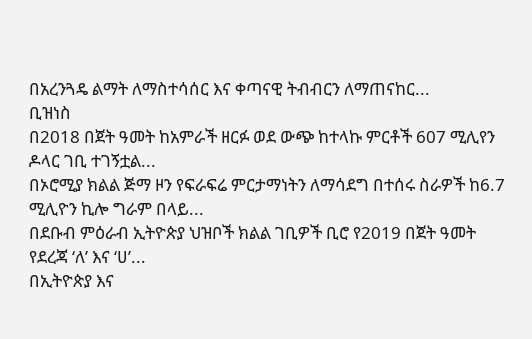በአረንጓዴ ልማት ለማስተሳሰር እና ቀጣናዊ ትብብርን ለማጠናከር...
ቢዝነስ
በ2018 በጀት ዓመት ከአምራች ዘርፉ ወደ ውጭ ከተላኩ ምርቶች 607 ሚሊየን ዶላር ገቢ ተገኝቷል...
በኦሮሚያ ክልል ጅማ ዞን የፍራፍሬ ምርታማነትን ለማሳደግ በተሰሩ ስራዎች ከ6.7 ሚሊዮን ኪሎ ግራም በላይ...
በደቡብ ምዕራብ ኢትዮጵያ ህዝቦች ክልል ገቢዎች ቢሮ የ2019 በጀት ዓመት የደረጃ ‘ለ’ እና ‘ሀ’...
በኢትዮጵያ እና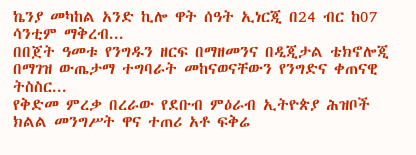ኬንያ መካከል አንድ ኪሎ ዋት ሰዓት ኢነርጂ በ24 ብር ከ07 ሳንቲም ማቅረብ...
በበጀት ዓመቱ የንግዱን ዘርፍ በማዘመንና በዲጂታል ቴክኖሎጂ በማገዝ ውጤታማ ተግባራት መከናወናቸውን የንግድና ቀጠናዊ ትስስር...
የቅድመ ምረቃ በረራው የደቡብ ምዕራብ ኢትዮጵያ ሕዝቦች ክልል መንግሥት ዋና ተጠሪ አቶ ፍቅሬ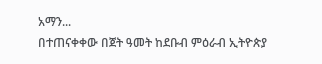አማን...
በተጠናቀቀው በጀት ዓመት ከደቡብ ምዕራብ ኢትዮጵያ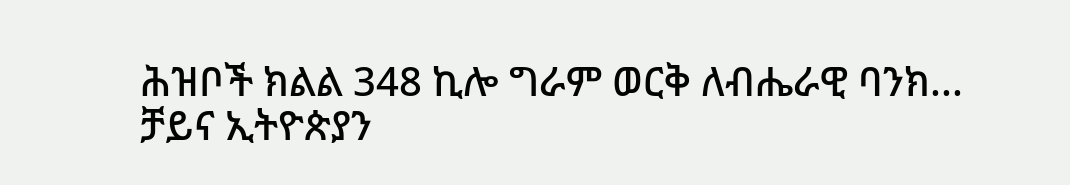ሕዝቦች ክልል 348 ኪሎ ግራም ወርቅ ለብሔራዊ ባንክ...
ቻይና ኢትዮጵያን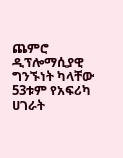ጨምሮ ዲፕሎማሲያዊ ግንኙነት ካላቸው 53ቱም የአፍሪካ ሀገራት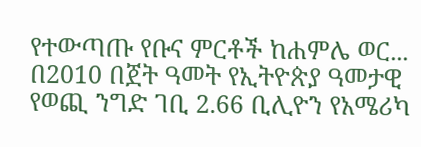የተውጣጡ የቡና ምርቶች ከሐምሌ ወር...
በ2010 በጀት ዓመት የኢትዮጵያ ዓመታዊ የወጪ ንግድ ገቢ 2.66 ቢሊዮን የአሜሪካ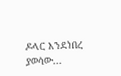ዶላር እንደነበረ ያወሳው...